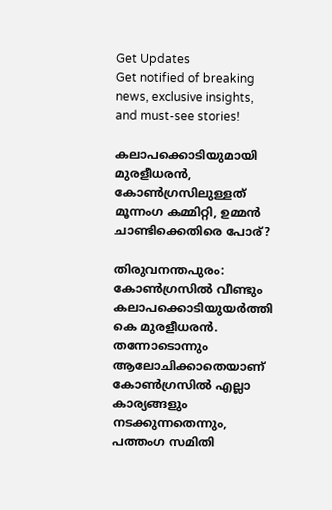Get Updates
Get notified of breaking news, exclusive insights, and must-see stories!

കലാപക്കൊടിയുമായി മുരളീധരന്‍, കോണ്‍ഗ്രസിലുള്ളത് മൂന്നംഗ കമ്മിറ്റി, ഉമ്മന്‍ ചാണ്ടിക്കെതിരെ പോര്?

തിരുവനന്തപുരം: കോണ്‍ഗ്രസില്‍ വീണ്ടും കലാപക്കൊടിയുയര്‍ത്തി കെ മുരളീധരന്‍. തന്നോടൊന്നും ആലോചിക്കാതെയാണ് കോണ്‍ഗ്രസില്‍ എല്ലാ കാര്യങ്ങളും നടക്കുന്നതെന്നും, പത്തംഗ സമിതി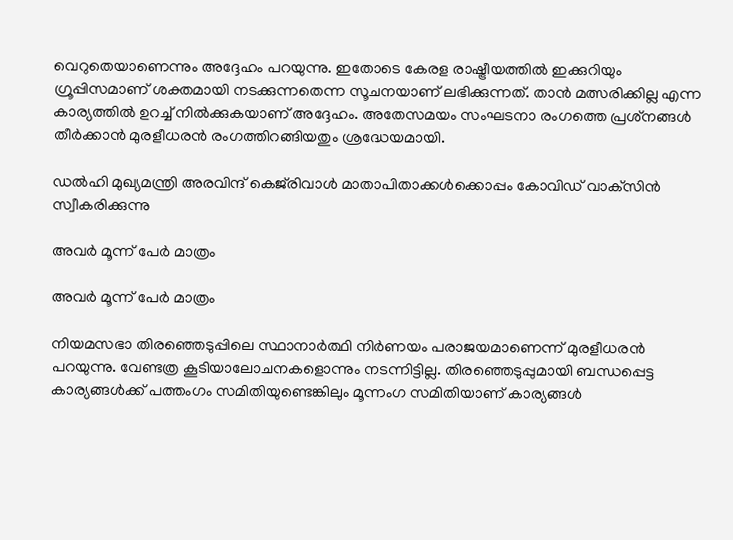വെറുതെയാണെന്നും അദ്ദേഹം പറയുന്നു. ഇതോടെ കേരള രാഷ്ട്രീയത്തില്‍ ഇക്കുറിയും ഗ്രൂപ്പിസമാണ് ശക്തമായി നടക്കുന്നതെന്ന സൂചനയാണ് ലഭിക്കുന്നത്. താന്‍ മത്സരിക്കില്ല എന്ന കാര്യത്തില്‍ ഉറച്ച് നില്‍ക്കുകയാണ് അദ്ദേഹം. അതേസമയം സംഘടനാ രംഗത്തെ പ്രശ്‌നങ്ങള്‍ തീര്‍ക്കാന്‍ മുരളീധരന്‍ രംഗത്തിറങ്ങിയതും ശ്രദ്ധേയമായി.

ഡല്‍ഹി മുഖ്യമന്ത്രി അരവിന്ദ് കെജ്‌രിവാള്‍ മാതാപിതാക്കള്‍ക്കൊപ്പം കോവിഡ് വാക്‌സിന്‍ സ്വീകരിക്കുന്നു

അവര്‍ മൂന്ന് പേര്‍ മാത്രം

അവര്‍ മൂന്ന് പേര്‍ മാത്രം

നിയമസഭാ തിരഞ്ഞെടുപ്പിലെ സ്ഥാനാര്‍ത്ഥി നിര്‍ണയം പരാജയമാണെന്ന് മുരളീധരന്‍ പറയുന്നു. വേണ്ടത്ര കൂടിയാലോചനകളൊന്നും നടന്നിട്ടില്ല. തിരഞ്ഞെടുപ്പുമായി ബന്ധപ്പെട്ട കാര്യങ്ങള്‍ക്ക് പത്തംഗം സമിതിയുണ്ടെങ്കിലും മൂന്നംഗ സമിതിയാണ് കാര്യങ്ങള്‍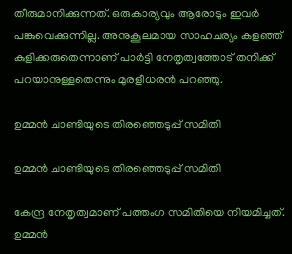തീരുമാനിക്കുന്നത്. ഒരുകാര്യവും ആരോടും ഇവര്‍ പങ്കുവെക്കുന്നില്ല. അനുകൂലമായ സാഹചര്യം കളഞ്ഞ് കുളിക്കരുതെന്നാണ് പാര്‍ട്ടി നേതൃത്വത്തോട് തനിക്ക് പറയാനുള്ളതെന്നും മുരളീധരന്‍ പറഞ്ഞു.

ഉമ്മന്‍ ചാണ്ടിയുടെ തിരഞ്ഞെടുപ്പ് സമിതി

ഉമ്മന്‍ ചാണ്ടിയുടെ തിരഞ്ഞെടുപ്പ് സമിതി

കേന്ദ്ര നേതൃത്വമാണ് പത്തംഗ സമിതിയെ നിയമിച്ചത്. ഉമ്മന്‍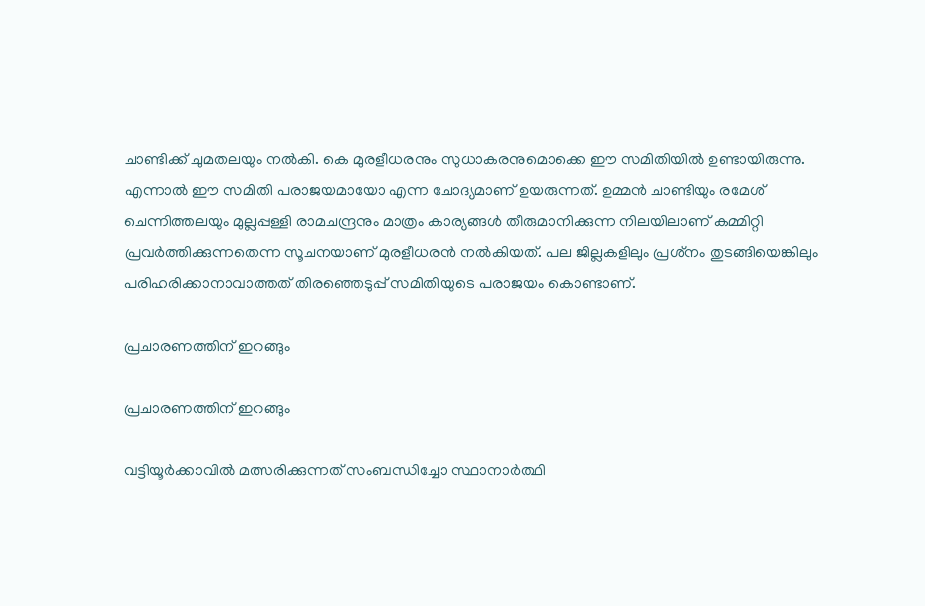ചാണ്ടിക്ക് ചുമതലയും നല്‍കി. കെ മുരളീധരനും സുധാകരനുമൊക്കെ ഈ സമിതിയില്‍ ഉണ്ടായിരുന്നു. എന്നാല്‍ ഈ സമിതി പരാജയമായോ എന്ന ചോദ്യമാണ് ഉയരുന്നത്. ഉമ്മന്‍ ചാണ്ടിയും രമേശ് ചെന്നിത്തലയും മുല്ലപ്പള്ളി രാമചന്ദ്രനും മാത്രം കാര്യങ്ങള്‍ തീരുമാനിക്കുന്ന നിലയിലാണ് കമ്മിറ്റി പ്രവര്‍ത്തിക്കുന്നതെന്ന സൂചനയാണ് മുരളീധരന്‍ നല്‍കിയത്. പല ജില്ലകളിലും പ്രശ്‌നം തുടങ്ങിയെങ്കിലും പരിഹരിക്കാനാവാത്തത് തിരഞ്ഞെടുപ്പ് സമിതിയുടെ പരാജയം കൊണ്ടാണ്.

പ്രചാരണത്തിന് ഇറങ്ങും

പ്രചാരണത്തിന് ഇറങ്ങും

വട്ടിയൂര്‍ക്കാവില്‍ മത്സരിക്കുന്നത് സംബന്ധിച്ചോ സ്ഥാനാര്‍ത്ഥി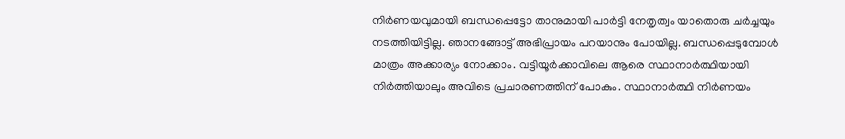നിര്‍ണയവുമായി ബന്ധപ്പെട്ടോ താനുമായി പാര്‍ട്ടി നേതൃത്വം യാതൊരു ചര്‍ച്ചയും നടത്തിയിട്ടില്ല. ഞാനങ്ങോട്ട് അഭിപ്രായം പറയാനും പോയില്ല. ബന്ധപ്പെടുമ്പോള്‍ മാത്രം അക്കാര്യം നോക്കാം. വട്ടിയൂര്‍ക്കാവിലെ ആരെ സ്ഥാനാര്‍ത്ഥിയായി നിര്‍ത്തിയാലും അവിടെ പ്രചാരണത്തിന് പോകും. സ്ഥാനാര്‍ത്ഥി നിര്‍ണയം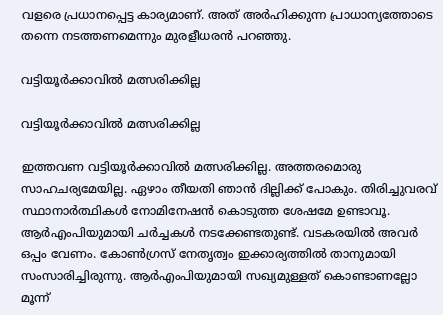വളരെ പ്രധാനപ്പെട്ട കാര്യമാണ്. അത് അര്‍ഹിക്കുന്ന പ്രാധാന്യത്തോടെ തന്നെ നടത്തണമെന്നും മുരളീധരന്‍ പറഞ്ഞു.

വട്ടിയൂര്‍ക്കാവില്‍ മത്സരിക്കില്ല

വട്ടിയൂര്‍ക്കാവില്‍ മത്സരിക്കില്ല

ഇത്തവണ വട്ടിയൂര്‍ക്കാവില്‍ മത്സരിക്കില്ല. അത്തരമൊരു സാഹചര്യമേയില്ല. ഏഴാം തീയതി ഞാന്‍ ദില്ലിക്ക് പോകും. തിരിച്ചുവരവ് സ്ഥാനാര്‍ത്ഥികള്‍ നോമിനേഷന്‍ കൊടുത്ത ശേഷമേ ഉണ്ടാവൂ. ആര്‍എംപിയുമായി ചര്‍ച്ചകള്‍ നടക്കേണ്ടതുണ്ട്. വടകരയില്‍ അവര്‍ ഒപ്പം വേണം. കോണ്‍ഗ്രസ് നേതൃത്വം ഇക്കാര്യത്തില്‍ താനുമായി സംസാരിച്ചിരുന്നു. ആര്‍എംപിയുമായി സഖ്യമുള്ളത് കൊണ്ടാണല്ലോ മൂന്ന്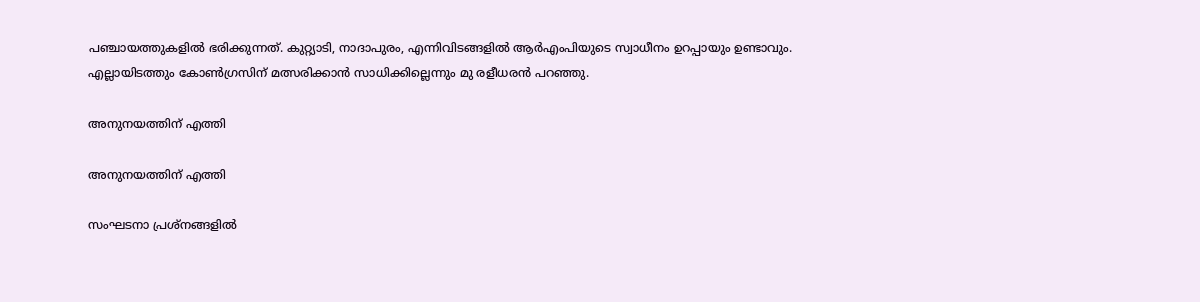പഞ്ചായത്തുകളില്‍ ഭരിക്കുന്നത്. കുറ്റ്യാടി, നാദാപുരം, എന്നിവിടങ്ങളില്‍ ആര്‍എംപിയുടെ സ്വാധീനം ഉറപ്പായും ഉണ്ടാവും. എല്ലായിടത്തും കോണ്‍ഗ്രസിന് മത്സരിക്കാന്‍ സാധിക്കില്ലെന്നും മു രളീധരന്‍ പറഞ്ഞു.

അനുനയത്തിന് എത്തി

അനുനയത്തിന് എത്തി

സംഘടനാ പ്രശ്‌നങ്ങളില്‍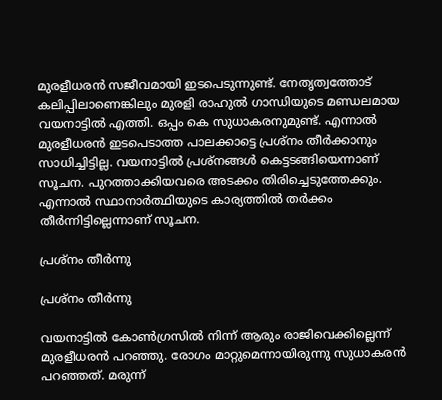മുരളീധരന്‍ സജീവമായി ഇടപെടുന്നുണ്ട്. നേതൃത്വത്തോട് കലിപ്പിലാണെങ്കിലും മുരളി രാഹുല്‍ ഗാന്ധിയുടെ മണ്ഡലമായ വയനാട്ടില്‍ എത്തി. ഒപ്പം കെ സുധാകരനുമുണ്ട്. എന്നാല്‍ മുരളീധരന്‍ ഇടപെടാത്ത പാലക്കാട്ടെ പ്രശ്‌നം തീര്‍ക്കാനും സാധിച്ചിട്ടില്ല. വയനാട്ടില്‍ പ്രശ്‌നങ്ങള്‍ കെട്ടടങ്ങിയെന്നാണ് സൂചന. പുറത്താക്കിയവരെ അടക്കം തിരിച്ചെടുത്തേക്കും. എന്നാല്‍ സ്ഥാനാര്‍ത്ഥിയുടെ കാര്യത്തില്‍ തര്‍ക്കം തീര്‍ന്നിട്ടില്ലെന്നാണ് സൂചന.

പ്രശ്‌നം തീര്‍ന്നു

പ്രശ്‌നം തീര്‍ന്നു

വയനാട്ടില്‍ കോണ്‍ഗ്രസില്‍ നിന്ന് ആരും രാജിവെക്കില്ലെന്ന് മുരളീധരന്‍ പറഞ്ഞു. രോഗം മാറ്റുമെന്നായിരുന്നു സുധാകരന്‍ പറഞ്ഞത്. മരുന്ന്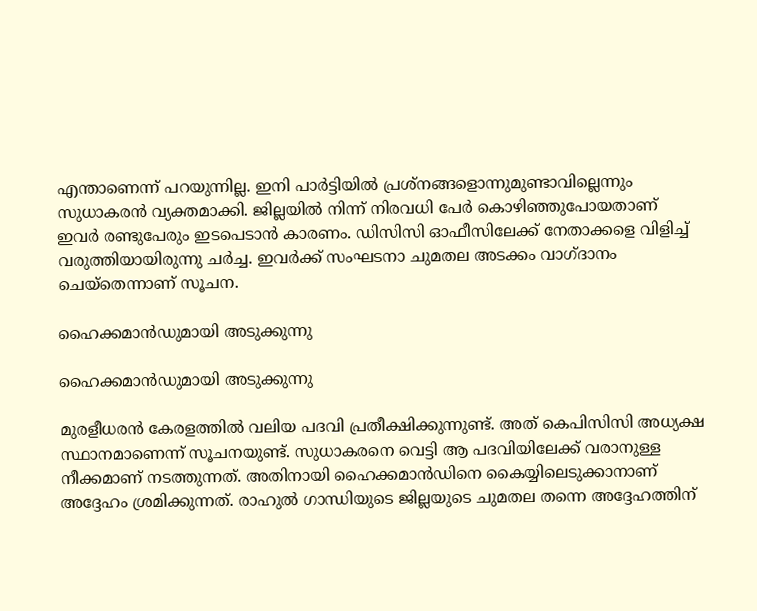എന്താണെന്ന് പറയുന്നില്ല. ഇനി പാര്‍ട്ടിയില്‍ പ്രശ്‌നങ്ങളൊന്നുമുണ്ടാവില്ലെന്നും സുധാകരന്‍ വ്യക്തമാക്കി. ജില്ലയില്‍ നിന്ന് നിരവധി പേര്‍ കൊഴിഞ്ഞുപോയതാണ് ഇവര്‍ രണ്ടുപേരും ഇടപെടാന്‍ കാരണം. ഡിസിസി ഓഫീസിലേക്ക് നേതാക്കളെ വിളിച്ച് വരുത്തിയായിരുന്നു ചര്‍ച്ച. ഇവര്‍ക്ക് സംഘടനാ ചുമതല അടക്കം വാഗ്ദാനം ചെയ്‌തെന്നാണ് സൂചന.

ഹൈക്കമാന്‍ഡുമായി അടുക്കുന്നു

ഹൈക്കമാന്‍ഡുമായി അടുക്കുന്നു

മുരളീധരന്‍ കേരളത്തില്‍ വലിയ പദവി പ്രതീക്ഷിക്കുന്നുണ്ട്. അത് കെപിസിസി അധ്യക്ഷ സ്ഥാനമാണെന്ന് സൂചനയുണ്ട്. സുധാകരനെ വെട്ടി ആ പദവിയിലേക്ക് വരാനുള്ള നീക്കമാണ് നടത്തുന്നത്. അതിനായി ഹൈക്കമാന്‍ഡിനെ കൈയ്യിലെടുക്കാനാണ് അദ്ദേഹം ശ്രമിക്കുന്നത്. രാഹുല്‍ ഗാന്ധിയുടെ ജില്ലയുടെ ചുമതല തന്നെ അദ്ദേഹത്തിന്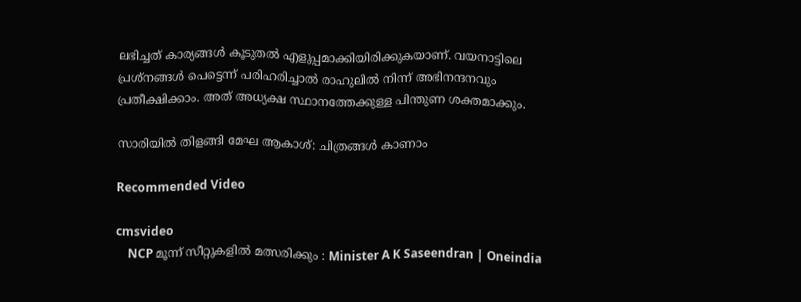ലഭിച്ചത് കാര്യങ്ങള്‍ കൂടുതല്‍ എളുപ്പമാക്കിയിരിക്കുകയാണ്. വയനാട്ടിലെ പ്രശ്‌നങ്ങള്‍ പെട്ടെന്ന് പരിഹരിച്ചാല്‍ രാഹുലില്‍ നിന്ന് അഭിനന്ദനവും പ്രതീക്ഷിക്കാം. അത് അധ്യക്ഷ സ്ഥാനത്തേക്കുള്ള പിന്തുണ ശക്തമാക്കും.

സാരിയില്‍ തിളങ്ങി മേഘ ആകാശ്: ചിത്രങ്ങള്‍ കാണാം

Recommended Video

cmsvideo
    NCP മൂന്ന് സീറ്റുകളിൽ മത്സരിക്കും : Minister A K Saseendran | Oneindia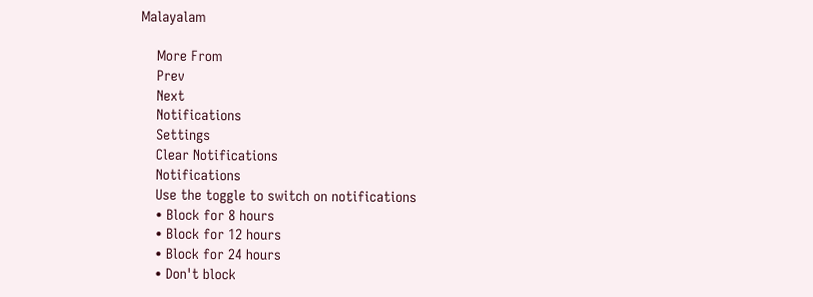Malayalam

    More From
    Prev
    Next
    Notifications
    Settings
    Clear Notifications
    Notifications
    Use the toggle to switch on notifications
    • Block for 8 hours
    • Block for 12 hours
    • Block for 24 hours
    • Don't block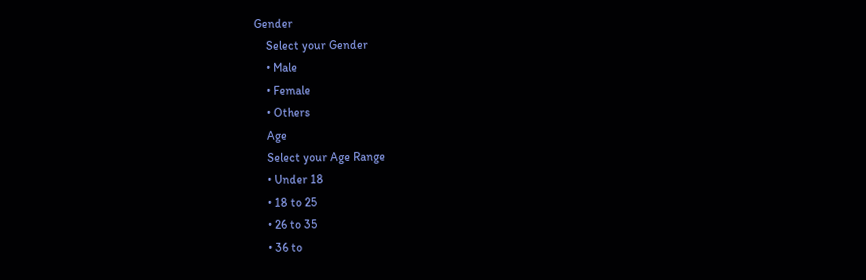Gender
    Select your Gender
    • Male
    • Female
    • Others
    Age
    Select your Age Range
    • Under 18
    • 18 to 25
    • 26 to 35
    • 36 to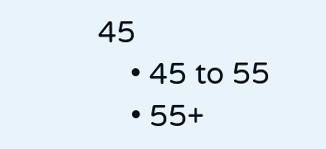45
    • 45 to 55
    • 55+